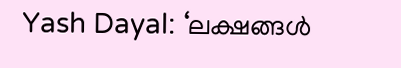Yash Dayal: ‘ലക്ഷങ്ങൾ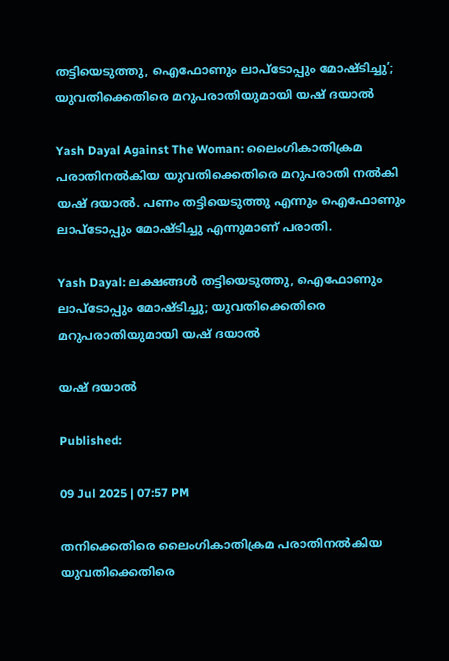തട്ടിയെടുത്തു, ഐഫോണും ലാപ്ടോപ്പും മോഷ്ടിച്ചു’; യുവതിക്കെതിരെ മറുപരാതിയുമായി യഷ് ദയാൽ

Yash Dayal Against The Woman: ലൈംഗികാതിക്രമ പരാതിനൽകിയ യുവതിക്കെതിരെ മറുപരാതി നൽകി യഷ് ദയാൽ. പണം തട്ടിയെടുത്തു എന്നും ഐഫോണും ലാപ്ടോപ്പും മോഷ്ടിച്ചു എന്നുമാണ് പരാതി.

Yash Dayal: ലക്ഷങ്ങൾ തട്ടിയെടുത്തു, ഐഫോണും ലാപ്ടോപ്പും മോഷ്ടിച്ചു; യുവതിക്കെതിരെ മറുപരാതിയുമായി യഷ് ദയാൽ

യഷ് ദയാൽ

Published:

09 Jul 2025 | 07:57 PM

തനിക്കെതിരെ ലൈംഗികാതിക്രമ പരാതിനൽകിയ യുവതിക്കെതിരെ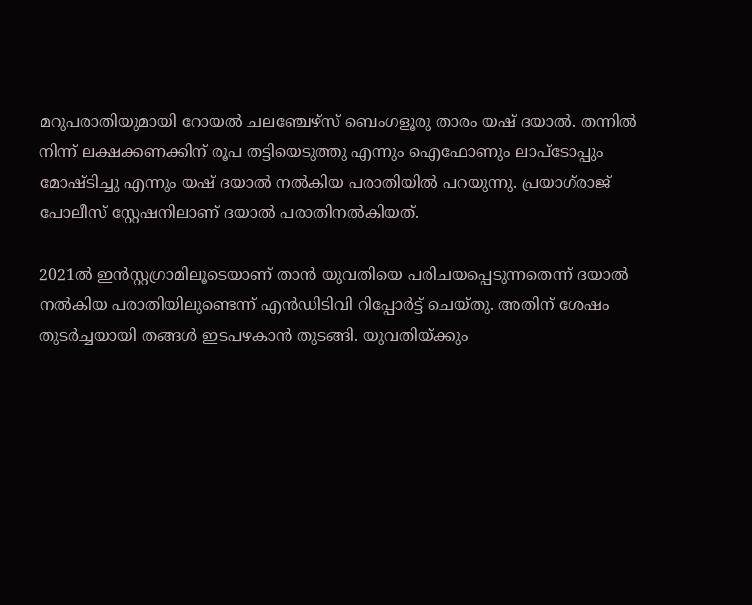മറുപരാതിയുമായി റോയൽ ചലഞ്ചേഴ്സ് ബെംഗളൂരു താരം യഷ് ദയാൽ. തന്നിൽ നിന്ന് ലക്ഷക്കണക്കിന് രൂപ തട്ടിയെടുത്തു എന്നും ഐഫോണും ലാപ്ടോപ്പും മോഷ്ടിച്ചു എന്നും യഷ് ദയാൽ നൽകിയ പരാതിയിൽ പറയുന്നു. പ്രയാഗ്‌രാജ് പോലീസ് സ്റ്റേഷനിലാണ് ദയാൽ പരാതിനൽകിയത്.

2021ൽ ഇൻസ്റ്റഗ്രാമിലൂടെയാണ് താൻ യുവതിയെ പരിചയപ്പെടുന്നതെന്ന് ദയാൽ നൽകിയ പരാതിയിലുണ്ടെന്ന് എൻഡിടിവി റിപ്പോർട്ട് ചെയ്തു. അതിന് ശേഷം തുടർച്ചയായി തങ്ങൾ ഇടപഴകാൻ തുടങ്ങി. യുവതിയ്ക്കും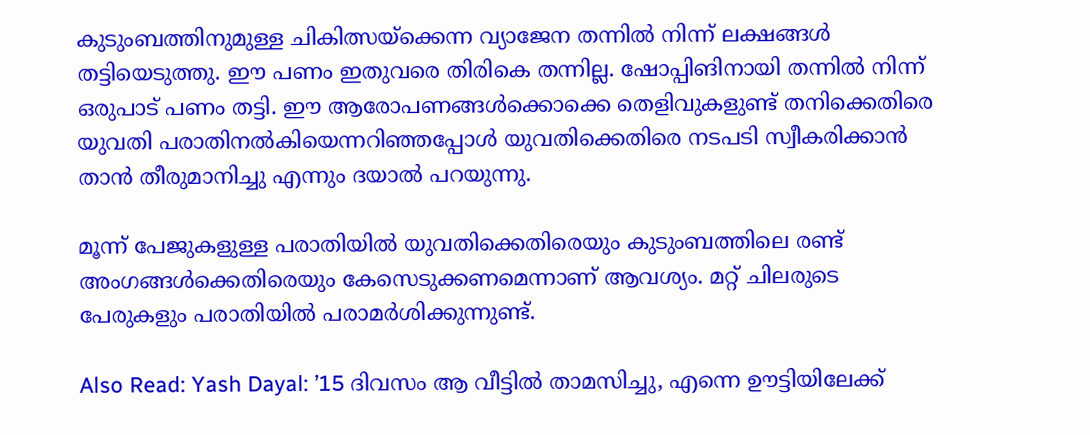കുടുംബത്തിനുമുള്ള ചികിത്സയ്ക്കെന്ന വ്യാജേന തന്നിൽ നിന്ന് ലക്ഷങ്ങൾ തട്ടിയെടുത്തു. ഈ പണം ഇതുവരെ തിരികെ തന്നില്ല. ഷോപ്പിങിനായി തന്നിൽ നിന്ന് ഒരുപാട് പണം തട്ടി. ഈ ആരോപണങ്ങൾക്കൊക്കെ തെളിവുകളുണ്ട് തനിക്കെതിരെ യുവതി പരാതിനൽകിയെന്നറിഞ്ഞപ്പോൾ യുവതിക്കെതിരെ നടപടി സ്വീകരിക്കാൻ താൻ തീരുമാനിച്ചു എന്നും ദയാൽ പറയുന്നു.

മൂന്ന് പേജുകളുള്ള പരാതിയിൽ യുവതിക്കെതിരെയും കുടുംബത്തിലെ രണ്ട് അംഗങ്ങൾക്കെതിരെയും കേസെടുക്കണമെന്നാണ് ആവശ്യം. മറ്റ് ചിലരുടെ പേരുകളും പരാതിയിൽ പരാമർശിക്കുന്നുണ്ട്.

Also Read: Yash Dayal: ’15 ദിവസം ആ വീട്ടിൽ താമസിച്ചു, എന്നെ ഊട്ടിയിലേക്ക്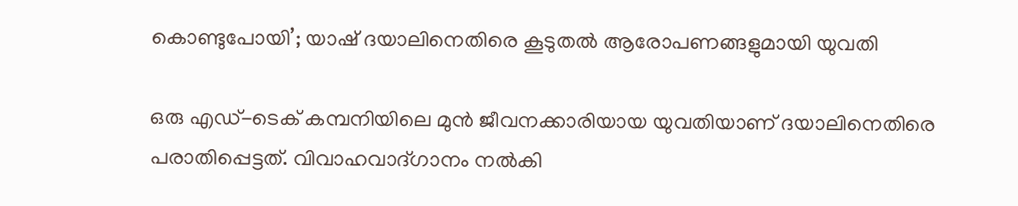കൊണ്ടുപോയി’; യാഷ് ദയാലിനെതിരെ കൂടുതൽ ആരോപണങ്ങളുമായി യുവതി

ഒരു എഡ്-ടെക് കമ്പനിയിലെ മുൻ ജീവനക്കാരിയായ യുവതിയാണ് ദയാലിനെതിരെ പരാതിപ്പെട്ടത്. വിവാഹവാദ്ഗാനം നൽകി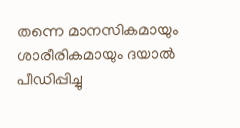തന്നെ മാനസികമായും ശാരീരികമായും ദയാൽ പീഡിപ്പിച്ചു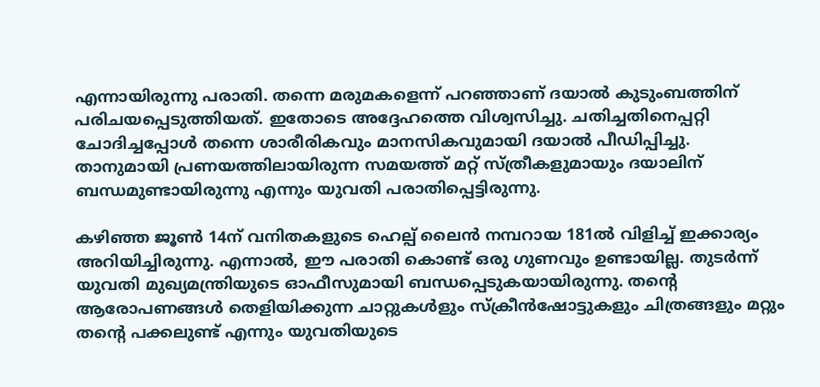എന്നായിരുന്നു പരാതി. തന്നെ മരുമകളെന്ന് പറഞ്ഞാണ് ദയാൽ കുടുംബത്തിന് പരിചയപ്പെടുത്തിയത്. ഇതോടെ അദ്ദേഹത്തെ വിശ്വസിച്ചു. ചതിച്ചതിനെപ്പറ്റി ചോദിച്ചപ്പോൾ തന്നെ ശാരീരികവും മാനസികവുമായി ദയാൽ പീഡിപ്പിച്ചു. താനുമായി പ്രണയത്തിലായിരുന്ന സമയത്ത് മറ്റ് സ്ത്രീകളുമായും ദയാലിന് ബന്ധമുണ്ടായിരുന്നു എന്നും യുവതി പരാതിപ്പെട്ടിരുന്നു.

കഴിഞ്ഞ ജൂൺ 14ന് വനിതകളുടെ ഹെല്പ് ലൈൻ നമ്പറായ 181ൽ വിളിച്ച് ഇക്കാര്യം അറിയിച്ചിരുന്നു. എന്നാൽ, ഈ പരാതി കൊണ്ട് ഒരു ഗുണവും ഉണ്ടായില്ല. തുടർന്ന് യുവതി മുഖ്യമന്ത്രിയുടെ ഓഫീസുമായി ബന്ധപ്പെടുകയായിരുന്നു. തൻ്റെ ആരോപണങ്ങൾ തെളിയിക്കുന്ന ചാറ്റുകൾളും സ്ക്രീൻഷോട്ടുകളും ചിത്രങ്ങളും മറ്റും തൻ്റെ പക്കലുണ്ട് എന്നും യുവതിയുടെ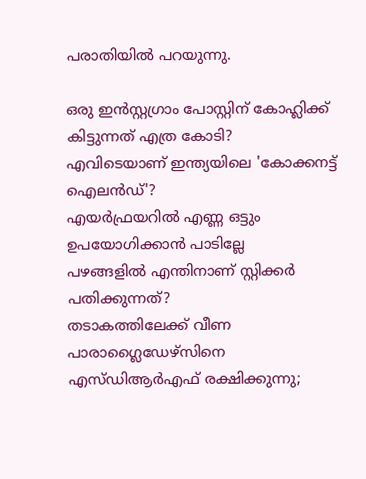പരാതിയിൽ പറയുന്നു.

ഒരു ഇന്‍സ്റ്റഗ്രാം പോസ്റ്റിന് കോഹ്ലിക്ക് കിട്ടുന്നത് എത്ര കോടി?
എവിടെയാണ് ഇന്ത്യയിലെ 'കോക്കനട്ട് ഐലൻഡ്'?
എയർഫ്രയറിൽ എണ്ണ ഒട്ടും ഉപയോഗിക്കാൻ പാടില്ലേ
പഴങ്ങളില്‍ എന്തിനാണ് സ്റ്റിക്കര്‍ പതിക്കുന്നത്?
തടാകത്തിലേക്ക് വീണ പാരാഗ്ലൈഡേഴ്‌സിനെ എസ്ഡിആര്‍എഫ് രക്ഷിക്കുന്നു;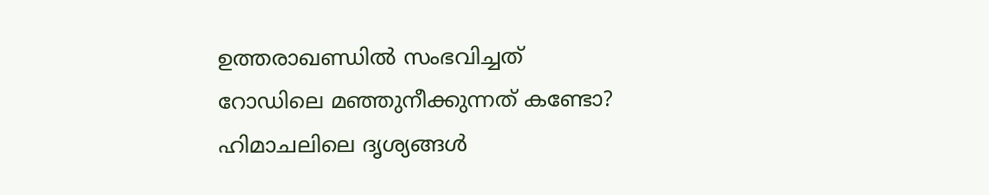ഉത്തരാഖണ്ഡില്‍ സംഭവിച്ചത്‌
റോഡിലെ മഞ്ഞുനീക്കുന്നത് കണ്ടോ? ഹിമാചലിലെ ദൃശ്യങ്ങള്‍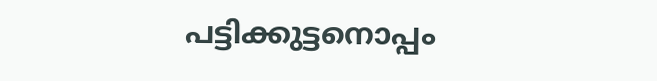പട്ടിക്കുട്ടനൊപ്പം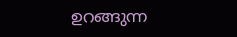ഉറങ്ങുന്ന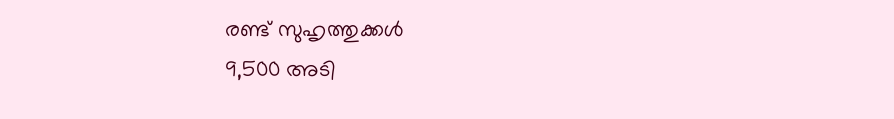രണ്ട് സുഹൃത്തുക്കൾ
9,500 അടി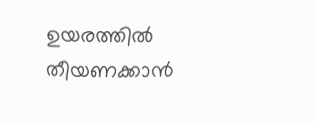ഉയരത്തിൽ തീയണക്കാൻ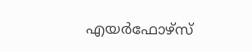എയർഫോഴ്സ്